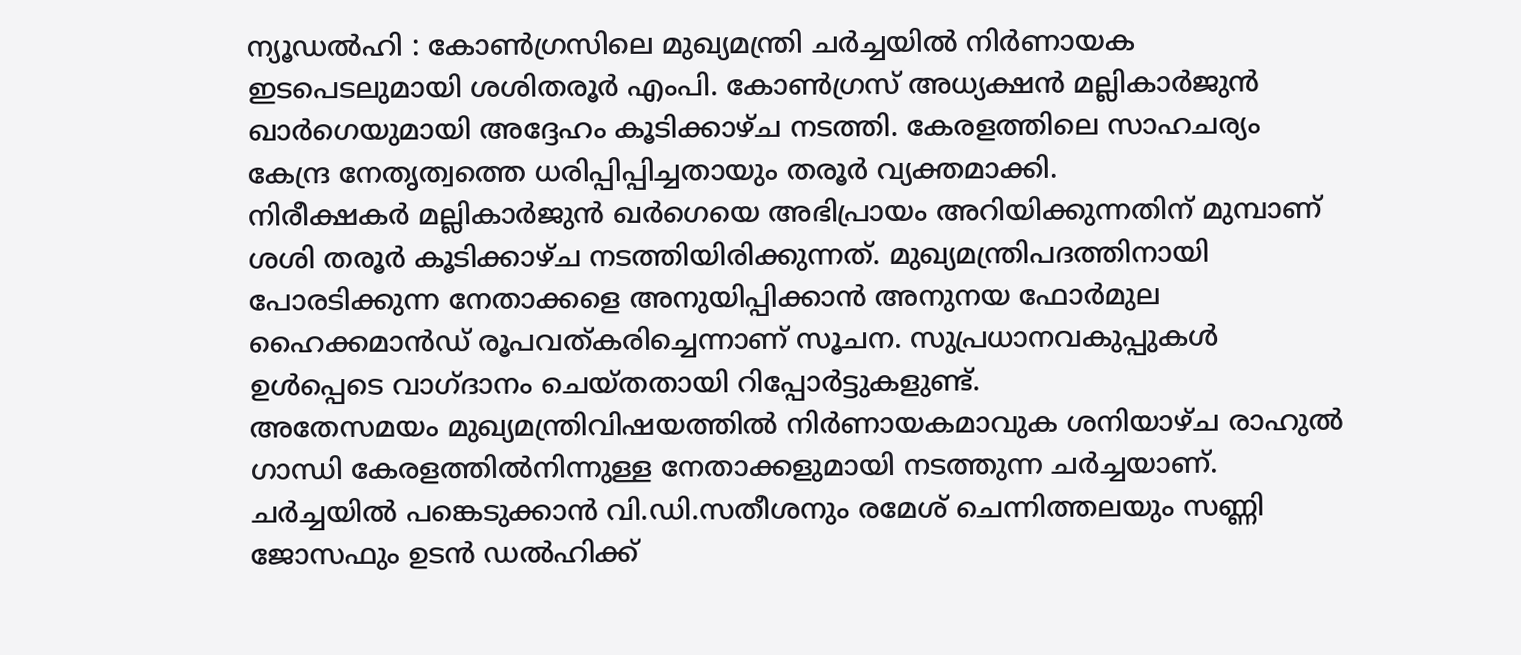ന്യൂഡൽഹി : കോൺഗ്രസിലെ മുഖ്യമന്ത്രി ചർച്ചയിൽ നിർണായക ഇടപെടലുമായി ശശിതരൂർ എംപി. കോൺഗ്രസ് അധ്യക്ഷൻ മല്ലികാർജുൻ ഖാർഗെയുമായി അദ്ദേഹം കൂടിക്കാഴ്ച നടത്തി. കേരളത്തിലെ സാഹചര്യം കേന്ദ്ര നേതൃത്വത്തെ ധരിപ്പിപ്പിച്ചതായും തരൂർ വ്യക്തമാക്കി.
നിരീക്ഷകർ മല്ലികാർജുൻ ഖർഗെയെ അഭിപ്രായം അറിയിക്കുന്നതിന് മുമ്പാണ് ശശി തരൂർ കൂടിക്കാഴ്ച നടത്തിയിരിക്കുന്നത്. മുഖ്യമന്ത്രിപദത്തിനായി പോരടിക്കുന്ന നേതാക്കളെ അനുയിപ്പിക്കാൻ അനുനയ ഫോർമുല ഹൈക്കമാൻഡ് രൂപവത്കരിച്ചെന്നാണ് സൂചന. സുപ്രധാനവകുപ്പുകൾ ഉൾപ്പെടെ വാഗ്ദാനം ചെയ്തതായി റിപ്പോർട്ടുകളുണ്ട്.
അതേസമയം മുഖ്യമന്ത്രിവിഷയത്തിൽ നിർണായകമാവുക ശനിയാഴ്ച രാഹുൽ ഗാന്ധി കേരളത്തിൽനിന്നുള്ള നേതാക്കളുമായി നടത്തുന്ന ചർച്ചയാണ്. ചർച്ചയിൽ പങ്കെടുക്കാൻ വി.ഡി.സതീശനും രമേശ് ചെന്നിത്തലയും സണ്ണി ജോസഫും ഉടൻ ഡൽഹിക്ക്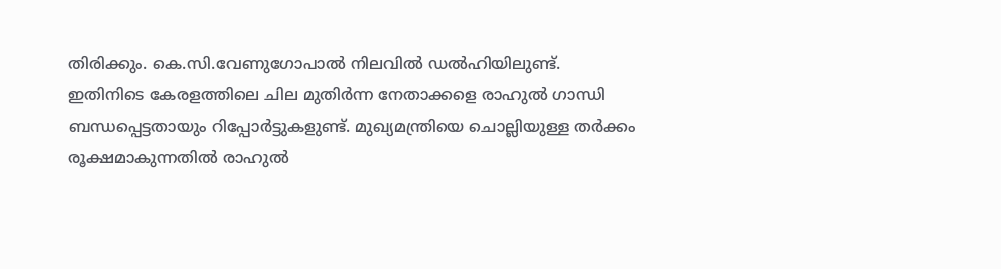തിരിക്കും. കെ.സി.വേണുഗോപാൽ നിലവിൽ ഡൽഹിയിലുണ്ട്.
ഇതിനിടെ കേരളത്തിലെ ചില മുതിർന്ന നേതാക്കളെ രാഹുൽ ഗാന്ധി ബന്ധപ്പെട്ടതായും റിപ്പോർട്ടുകളുണ്ട്. മുഖ്യമന്ത്രിയെ ചൊല്ലിയുള്ള തർക്കം രൂക്ഷമാകുന്നതിൽ രാഹുൽ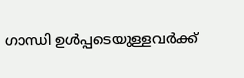ഗാന്ധി ഉൾപ്പടെയുള്ളവർക്ക്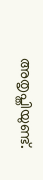അതൃപ്തിയുണ്ട്.